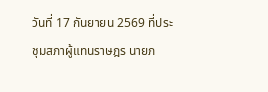วันที่ 17 กันยายน 2569 ที่ประชุมสภาผู้แทนราษฎร นายภ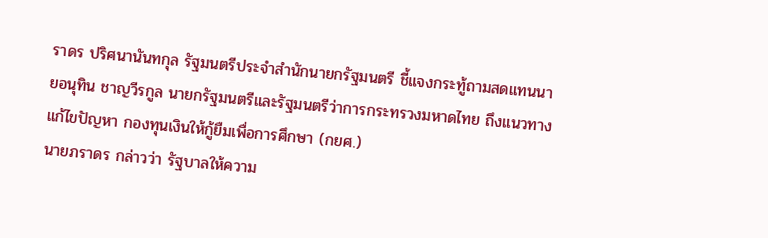ราดร ปริศนานันทกุล รัฐมนตรีประจำสำนักนายกรัฐมนตรี ชี้แจงกระทู้ถามสดแทนนายอนุทิน ชาญวีรกูล นายกรัฐมนตรีและรัฐมนตรีว่าการกระทรวงมหาดไทย ถึงแนวทางแก้ไขปัญหา กองทุนเงินให้กู้ยืมเพื่อการศึกษา (กยศ.)
นายภราดร กล่าวว่า รัฐบาลให้ความ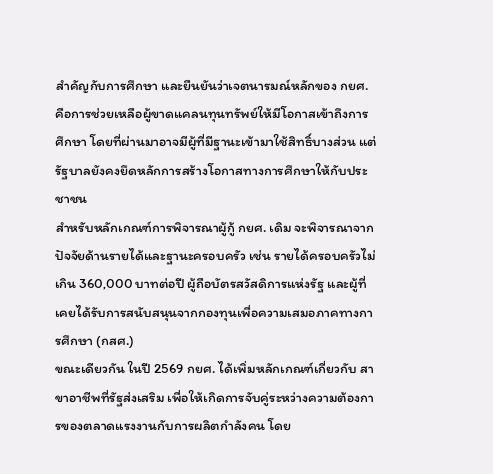สำคัญกับการศึกษา และยืนยันว่าเจตนารมณ์หลักของ กยศ. คือการช่วยเหลือผู้ขาดแคลนทุนทรัพย์ให้มีโอกาสเข้าถึงการศึกษา โดยที่ผ่านมาอาจมีผู้ที่มีฐานะเข้ามาใช้สิทธิ์บางส่วน แต่รัฐบาลยังคงยึดหลักการสร้างโอกาสทางการศึกษาให้กับประชาชน
สำหรับหลักเกณฑ์การพิจารณาผู้กู้ กยศ. เดิม จะพิจารณาจากปัจจัยด้านรายได้และฐานะครอบครัว เช่น รายได้ครอบครัวไม่เกิน 360,000 บาทต่อปี ผู้ถือบัตรสวัสดิการแห่งรัฐ และผู้ที่เคยได้รับการสนับสนุนจากกองทุนเพื่อความเสมอภาคทางการศึกษา (กสศ.)
ขณะเดียวกัน ในปี 2569 กยศ. ได้เพิ่มหลักเกณฑ์เกี่ยวกับ สาขาอาชีพที่รัฐส่งเสริม เพื่อให้เกิดการจับคู่ระหว่างความต้องการของตลาดแรงงานกับการผลิตกำลังคน โดย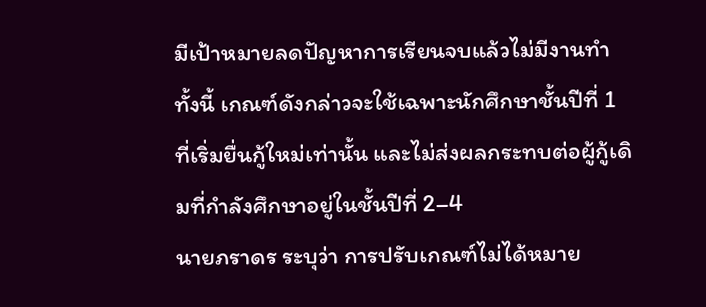มีเป้าหมายลดปัญหาการเรียนจบแล้วไม่มีงานทำ
ทั้งนี้ เกณฑ์ดังกล่าวจะใช้เฉพาะนักศึกษาชั้นปีที่ 1 ที่เริ่มยื่นกู้ใหม่เท่านั้น และไม่ส่งผลกระทบต่อผู้กู้เดิมที่กำลังศึกษาอยู่ในชั้นปีที่ 2–4
นายภราดร ระบุว่า การปรับเกณฑ์ไม่ได้หมาย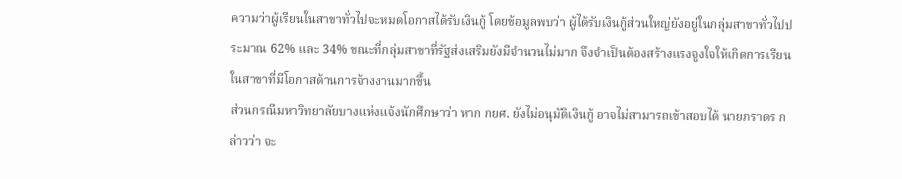ความว่าผู้เรียนในสาขาทั่วไปจะหมดโอกาสได้รับเงินกู้ โดยข้อมูลพบว่า ผู้ได้รับเงินกู้ส่วนใหญ่ยังอยู่ในกลุ่มสาขาทั่วไปประมาณ 62% และ 34% ขณะที่กลุ่มสาขาที่รัฐส่งเสริมยังมีจำนวนไม่มาก จึงจำเป็นต้องสร้างแรงจูงใจให้เกิดการเรียนในสาขาที่มีโอกาสด้านการจ้างงานมากขึ้น
ส่วนกรณีมหาวิทยาลัยบางแห่งแจ้งนักศึกษาว่า หาก กยศ. ยังไม่อนุมัติเงินกู้ อาจไม่สามารถเข้าสอบได้ นายภราดร กล่าวว่า จะ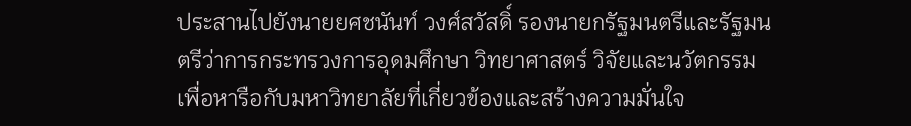ประสานไปยังนายยศชนันท์ วงศ์สวัสดิ์ รองนายกรัฐมนตรีและรัฐมนตรีว่าการกระทรวงการอุดมศึกษา วิทยาศาสตร์ วิจัยและนวัตกรรม เพื่อหารือกับมหาวิทยาลัยที่เกี่ยวข้องและสร้างความมั่นใจ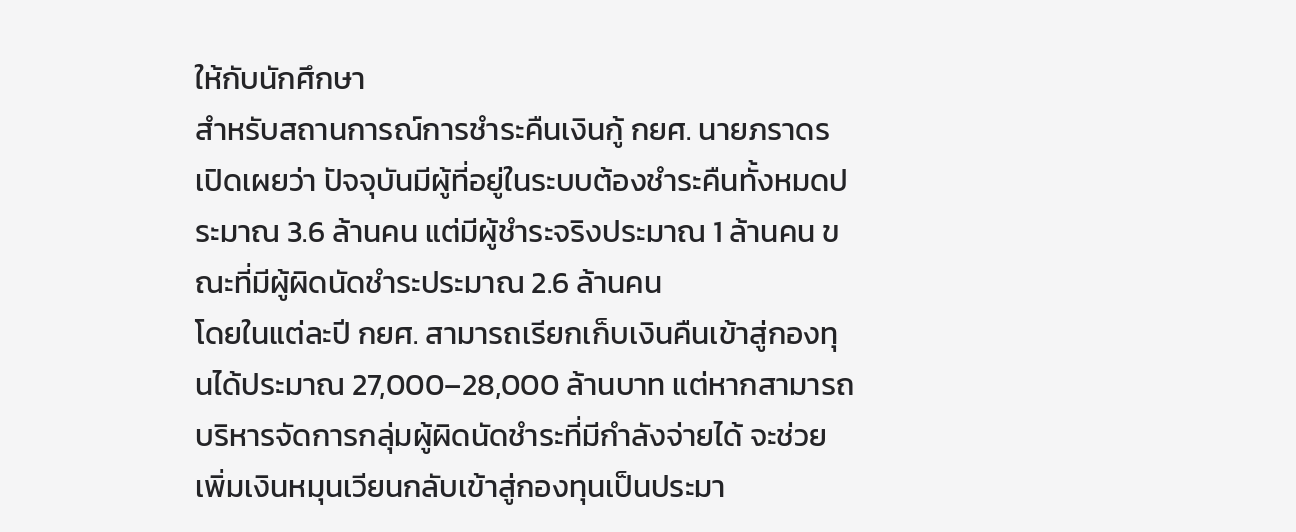ให้กับนักศึกษา
สำหรับสถานการณ์การชำระคืนเงินกู้ กยศ. นายภราดร เปิดเผยว่า ปัจจุบันมีผู้ที่อยู่ในระบบต้องชำระคืนทั้งหมดประมาณ 3.6 ล้านคน แต่มีผู้ชำระจริงประมาณ 1 ล้านคน ขณะที่มีผู้ผิดนัดชำระประมาณ 2.6 ล้านคน
โดยในแต่ละปี กยศ. สามารถเรียกเก็บเงินคืนเข้าสู่กองทุนได้ประมาณ 27,000–28,000 ล้านบาท แต่หากสามารถบริหารจัดการกลุ่มผู้ผิดนัดชำระที่มีกำลังจ่ายได้ จะช่วยเพิ่มเงินหมุนเวียนกลับเข้าสู่กองทุนเป็นประมา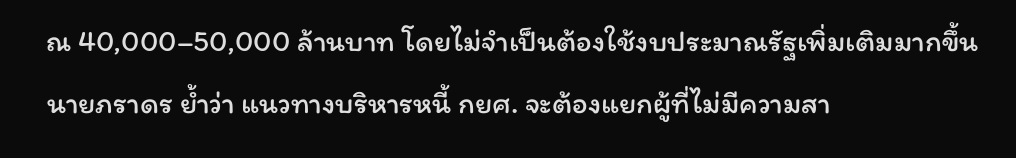ณ 40,000–50,000 ล้านบาท โดยไม่จำเป็นต้องใช้งบประมาณรัฐเพิ่มเติมมากขึ้น
นายภราดร ย้ำว่า แนวทางบริหารหนี้ กยศ. จะต้องแยกผู้ที่ไม่มีความสา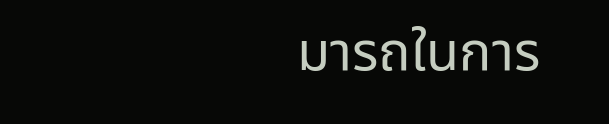มารถในการ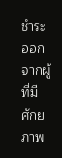ชำระออกจากผู้ที่มีศักยภาพ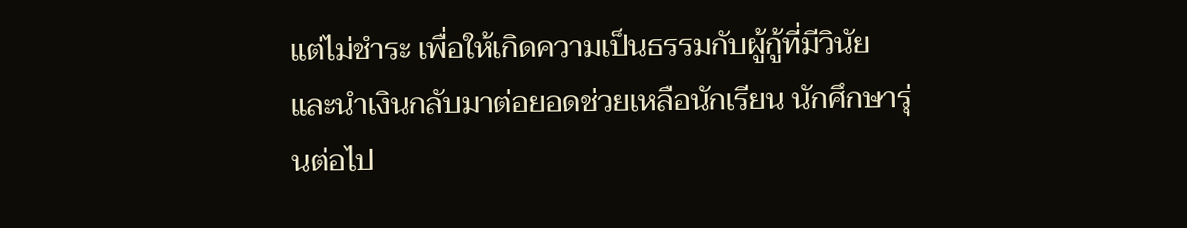แต่ไม่ชำระ เพื่อให้เกิดความเป็นธรรมกับผู้กู้ที่มีวินัย และนำเงินกลับมาต่อยอดช่วยเหลือนักเรียน นักศึกษารุ่นต่อไป